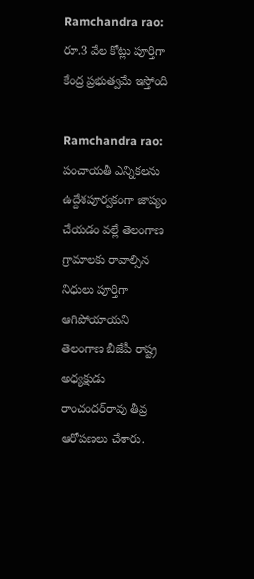Ramchandra rao: రూ.3 వేల కోట్లు పూర్తిగా కేంద్ర ప్రభుత్వమే ఇస్తోంది

Ramchandra rao: పంచాయతీ ఎన్నికలను ఉద్దేశపూర్వకంగా జాప్యం చేయడం వల్లే తెలంగాణ గ్రామాలకు రావాల్సిన నిధులు పూర్తిగా ఆగిపోయాయని తెలంగాణ బీజేపీ రాష్ట్ర అధ్యక్షుడు రాంచందర్‌రావు తీవ్ర ఆరోపణలు చేశారు.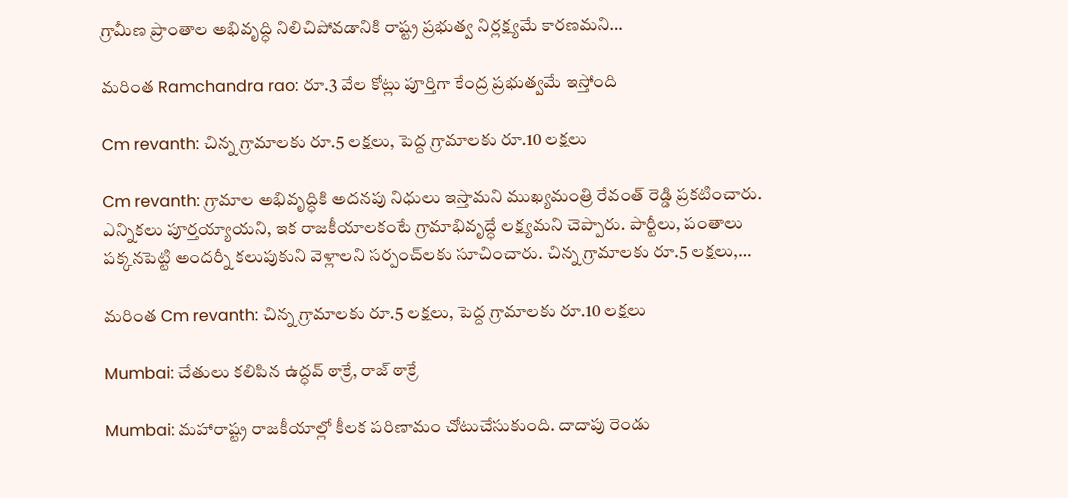గ్రామీణ ప్రాంతాల అభివృద్ధి నిలిచిపోవడానికి రాష్ట్ర ప్రభుత్వ నిర్లక్ష్యమే కారణమని…

మరింత Ramchandra rao: రూ.3 వేల కోట్లు పూర్తిగా కేంద్ర ప్రభుత్వమే ఇస్తోంది

Cm revanth: చిన్న గ్రామాలకు రూ.5 లక్షలు, పెద్ద గ్రామాలకు రూ.10 లక్షలు

Cm revanth: గ్రామాల అభివృద్ధికి అదనపు నిధులు ఇస్తామని ముఖ్యమంత్రి రేవంత్ రెడ్డి ప్రకటించారు. ఎన్నికలు పూర్తయ్యాయని, ఇక రాజకీయాలకంటే గ్రామాభివృద్ధే లక్ష్యమని చెప్పారు. పార్టీలు, పంతాలు పక్కనపెట్టి అందర్నీ కలుపుకుని వెళ్లాలని సర్పంచ్‌లకు సూచించారు. చిన్న గ్రామాలకు రూ.5 లక్షలు,…

మరింత Cm revanth: చిన్న గ్రామాలకు రూ.5 లక్షలు, పెద్ద గ్రామాలకు రూ.10 లక్షలు

Mumbai: చేతులు కలిపిన ఉద్ధవ్ ఠాక్రే, రాజ్ ఠాక్రే

Mumbai: మహారాష్ట్ర రాజకీయాల్లో కీలక పరిణామం చోటుచేసుకుంది. దాదాపు రెండు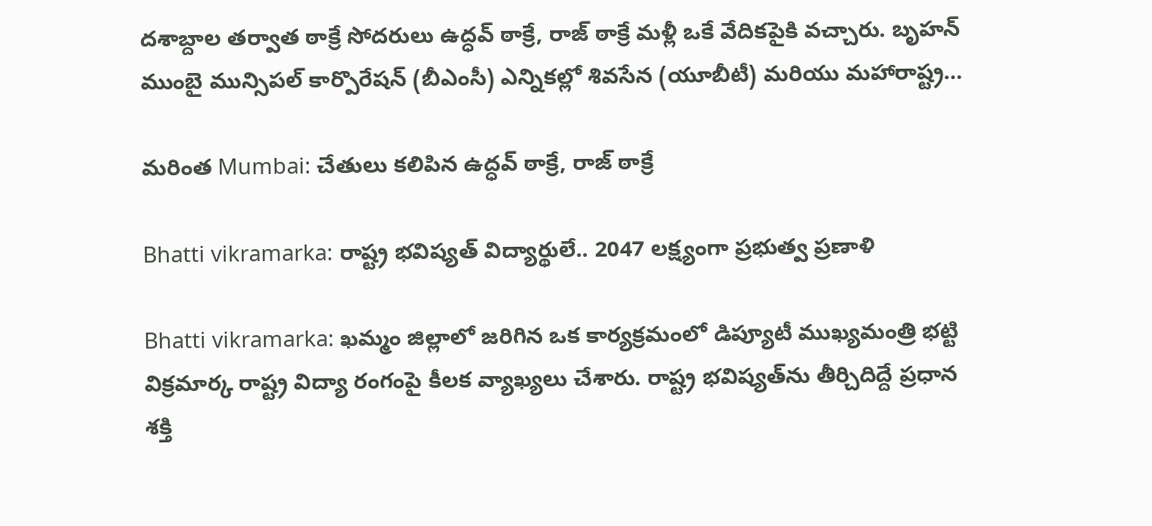దశాబ్దాల తర్వాత ఠాక్రే సోదరులు ఉద్ధవ్ ఠాక్రే, రాజ్ ఠాక్రే మళ్లీ ఒకే వేదికపైకి వచ్చారు. బృహన్ ముంబై మున్సిపల్ కార్పొరేషన్‌ (బీఎంసీ) ఎన్నికల్లో శివసేన (యూబీటీ) మరియు మహారాష్ట్ర…

మరింత Mumbai: చేతులు కలిపిన ఉద్ధవ్ ఠాక్రే, రాజ్ ఠాక్రే

Bhatti vikramarka: రాష్ట్ర భవిష్యత్‌ విద్యార్థులే.. 2047 లక్ష్యంగా ప్రభుత్వ ప్రణాళి

Bhatti vikramarka: ఖమ్మం జిల్లాలో జరిగిన ఒక కార్యక్రమంలో డిప్యూటీ ముఖ్యమంత్రి భట్టి విక్రమార్క రాష్ట్ర విద్యా రంగంపై కీలక వ్యాఖ్యలు చేశారు. రాష్ట్ర భవిష్యత్‌ను తీర్చిదిద్దే ప్రధాన శక్తి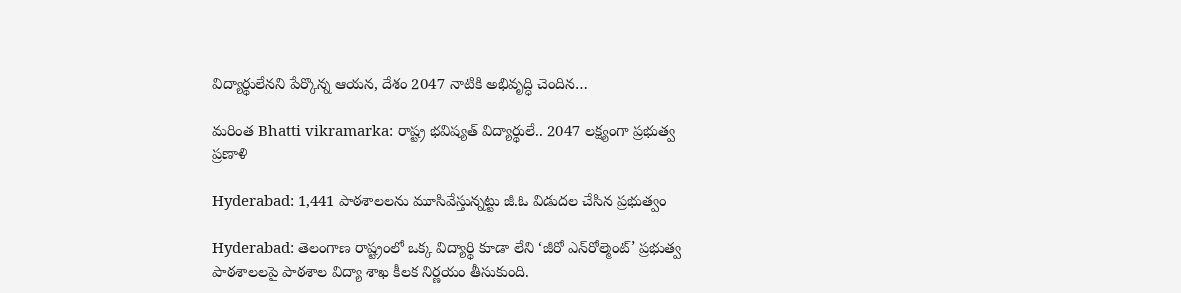విద్యార్థులేనని పేర్కొన్న ఆయన, దేశం 2047 నాటికి అభివృద్ధి చెందిన…

మరింత Bhatti vikramarka: రాష్ట్ర భవిష్యత్‌ విద్యార్థులే.. 2047 లక్ష్యంగా ప్రభుత్వ ప్రణాళి

Hyderabad: 1,441 పాఠశాలలను మూసివేస్తున్నట్టు జీ.ఓ విడుదల చేసిన ప్రభుత్వం

Hyderabad: తెలంగాణ రాష్ట్రంలో ఒక్క విద్యార్థి కూడా లేని ‘జీరో ఎన్‌రోల్మెంట్’ ప్రభుత్వ పాఠశాలలపై పాఠశాల విద్యా శాఖ కీలక నిర్ణయం తీసుకుంది.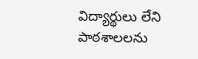విద్యార్థులు లేని పాఠశాలలను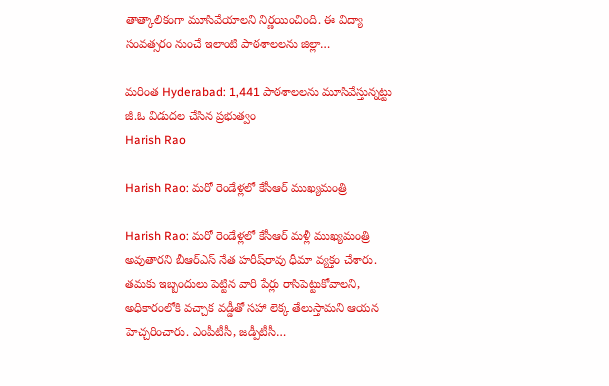తాత్కాలికంగా మూసివేయాలని నిర్ణయించింది. ఈ విద్యా సంవత్సరం నుంచే ఇలాంటి పాఠశాలలను జిల్లా…

మరింత Hyderabad: 1,441 పాఠశాలలను మూసివేస్తున్నట్టు జీ.ఓ విడుదల చేసిన ప్రభుత్వం
Harish Rao

Harish Rao: మరో రెండేళ్లలో కేసీఆర్‌ ముఖ్యమంత్రి

Harish Rao: మరో రెండేళ్లలో కేసీఆర్‌ మళ్లీ ముఖ్యమంత్రి అవుతారని బీఆర్‌ఎస్‌ నేత హరీష్‌రావు ధీమా వ్యక్తం చేశారు. తమకు ఇబ్బందులు పెట్టిన వారి పేర్లు రాసిపెట్టుకోవాలని, అధికారంలోకి వచ్చాక వడ్డీతో సహా లెక్క తేలుస్తామని ఆయన హెచ్చరించారు. ఎంపీటీసీ, జడ్పీటీసీ…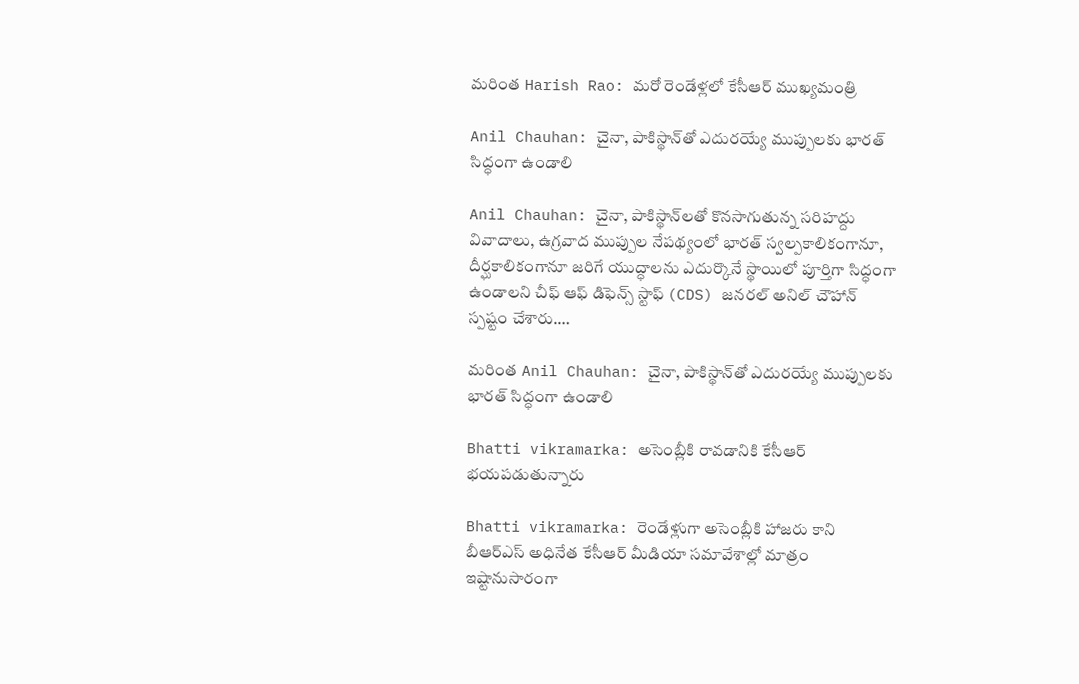మరింత Harish Rao: మరో రెండేళ్లలో కేసీఆర్‌ ముఖ్యమంత్రి

Anil Chauhan: చైనా, పాకిస్థాన్‌తో ఎదురయ్యే ముప్పులకు భారత్ సిద్ధంగా ఉండాలి

Anil Chauhan: చైనా, పాకిస్థాన్‌లతో కొనసాగుతున్న సరిహద్దు వివాదాలు, ఉగ్రవాద ముప్పుల నేపథ్యంలో భారత్ స్వల్పకాలికంగానూ, దీర్ఘకాలికంగానూ జరిగే యుద్ధాలను ఎదుర్కొనే స్థాయిలో పూర్తిగా సిద్ధంగా ఉండాలని చీఫ్ ఆఫ్ డిఫెన్స్ స్టాఫ్ (CDS) జనరల్ అనిల్ చౌహాన్ స్పష్టం చేశారు.…

మరింత Anil Chauhan: చైనా, పాకిస్థాన్‌తో ఎదురయ్యే ముప్పులకు భారత్ సిద్ధంగా ఉండాలి

Bhatti vikramarka: అసెంబ్లీకి రావడానికి కేసీఆర్ భయపడుతున్నారు

Bhatti vikramarka: రెండేళ్లుగా అసెంబ్లీకి హాజరు కాని బీఆర్ఎస్ అధినేత కేసీఆర్ మీడియా సమావేశాల్లో మాత్రం ఇష్టానుసారంగా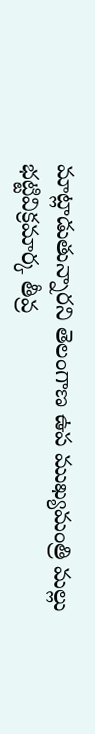మాట్లాడుతున్నారని తెలంగాణ ఉప ముఖ్యమంత్రి మల్లు భట్టివిక్రమార్క తీవ్ర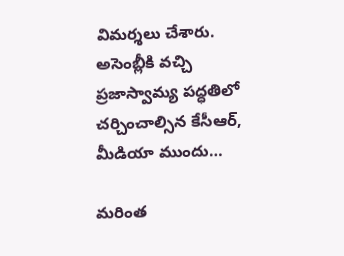విమర్శలు చేశారు. అసెంబ్లీకి వచ్చి ప్రజాస్వామ్య పద్ధతిలో చర్చించాల్సిన కేసీఆర్, మీడియా ముందు…

మరింత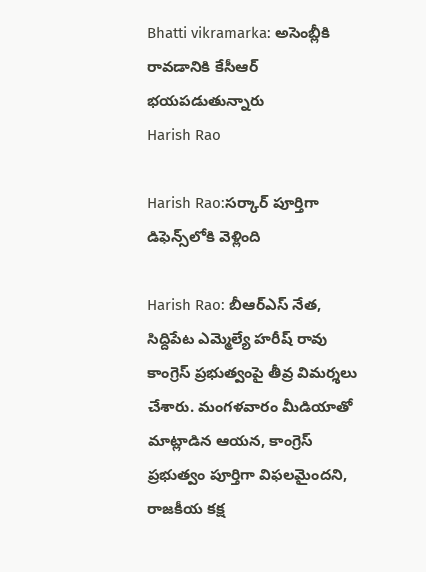Bhatti vikramarka: అసెంబ్లీకి రావడానికి కేసీఆర్ భయపడుతున్నారు
Harish Rao

Harish Rao:సర్కార్ పూర్తిగా డిఫెన్స్‌లోకి వెళ్లింది

Harish Rao: బీఆర్ఎస్ నేత, సిద్దిపేట ఎమ్మెల్యే హరీష్ రావు కాంగ్రెస్ ప్రభుత్వంపై తీవ్ర విమర్శలు చేశారు. మంగళవారం మీడియాతో మాట్లాడిన ఆయన, కాంగ్రెస్ ప్రభుత్వం పూర్తిగా విఫలమైందని, రాజకీయ కక్ష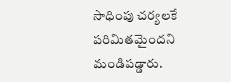సాధింపు చర్యలకే పరిమితమైందని మండిపడ్డారు.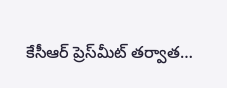కేసీఆర్ ప్రెస్‌మీట్ తర్వాత…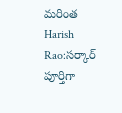మరింత Harish Rao:సర్కార్ పూర్తిగా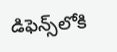డిఫెన్స్‌లోకి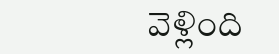వెళ్లింది